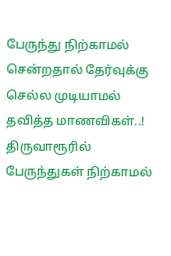பேருந்து நிற்காமல் சென்றதால் தேர்வுக்கு செல்ல முடியாமல் தவித்த மாணவிகள்..!
திருவாரூரில் பேருந்துகள் நிற்காமல்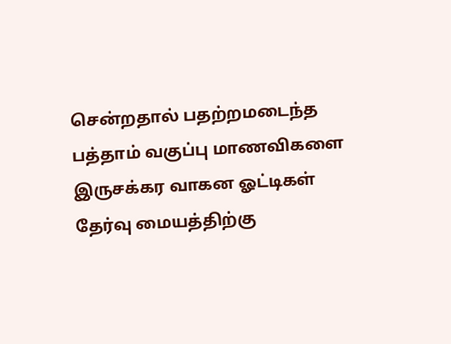சென்றதால் பதற்றமடைந்த பத்தாம் வகுப்பு மாணவிகளை இருசக்கர வாகன ஓட்டிகள் தேர்வு மையத்திற்கு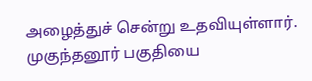அழைத்துச் சென்று உதவியுள்ளார். முகுந்தனூர் பகுதியை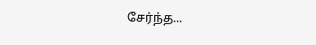சேர்ந்த...